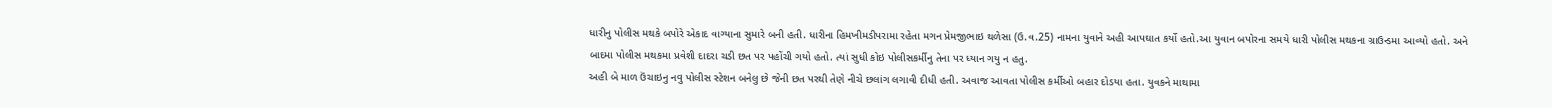ધારીનુ પોલીસ મથકે બપોરે એકાદ વાગ્યાના સુમારે બની હતી. ધારીના હિમખીમડીપરામા રહેતા મગન પ્રેમજીભાઇ થળેસા (ઉ.વ.25) નામના યુવાને અહી આપઘાત કર્યો હતો.આ યુવાન બપોરના સમયે ધારી પોલીસ મથકના ગ્રાઉન્ડમા આવ્યો હતો. અને બાદમા પોલીસ મથકમા પ્રવેશી દાદરા ચડી છત પર પહોંચી ગયો હતો. ત્યાં સુધી કોઇ પોલીસકર્મીનુ તેના પર ધ્યાન ગયુ ન હતુ.
અહી બે માળ ઉંચાઇનુ નવુ પોલીસ સ્ટેશન બનેલુ છે જેની છત પરથી તેણે નીચે છલાંગ લગાવી દીધી હતી. અવાજ આવતા પોલીસ કર્મીઓ બહાર દોડયા હતા. યુવકને માથામા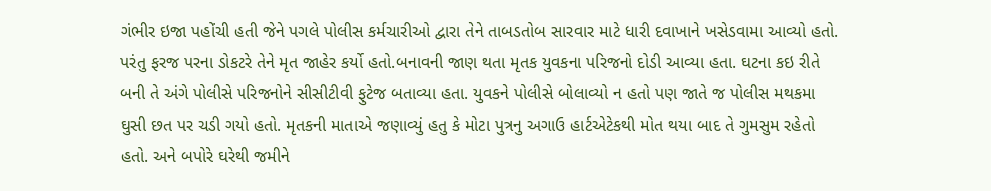ગંભીર ઇજા પહોંચી હતી જેને પગલે પોલીસ કર્મચારીઓ દ્વારા તેને તાબડતોબ સારવાર માટે ધારી દવાખાને ખસેડવામા આવ્યો હતો. પરંતુ ફરજ પરના ડોકટરે તેને મૃત જાહેર કર્યો હતો.બનાવની જાણ થતા મૃતક યુવકના પરિજનો દોડી આવ્યા હતા. ઘટના કઇ રીતે બની તે અંગે પોલીસે પરિજનોને સીસીટીવી ફુટેજ બતાવ્યા હતા. યુવકને પોલીસે બોલાવ્યો ન હતો પણ જાતે જ પોલીસ મથકમા ઘુસી છત પર ચડી ગયો હતો. મૃતકની માતાએ જણાવ્યું હતુ કે મોટા પુત્રનુ અગાઉ હાર્ટએટેકથી મોત થયા બાદ તે ગુમસુમ રહેતો હતો. અને બપોરે ઘરેથી જમીને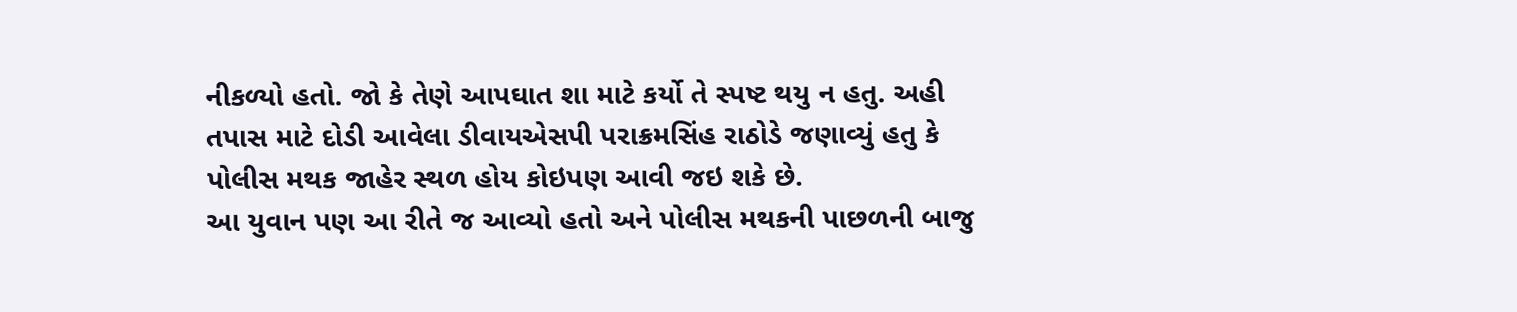નીકળ્યો હતો. જો કે તેણે આપઘાત શા માટે કર્યો તે સ્પષ્ટ થયુ ન હતુ. અહી તપાસ માટે દોડી આવેલા ડીવાયએસપી પરાક્રમસિંહ રાઠોડે જણાવ્યું હતુ કે પોલીસ મથક જાહેર સ્થળ હોય કોઇપણ આવી જઇ શકે છે.
આ યુવાન પણ આ રીતે જ આવ્યો હતો અને પોલીસ મથકની પાછળની બાજુ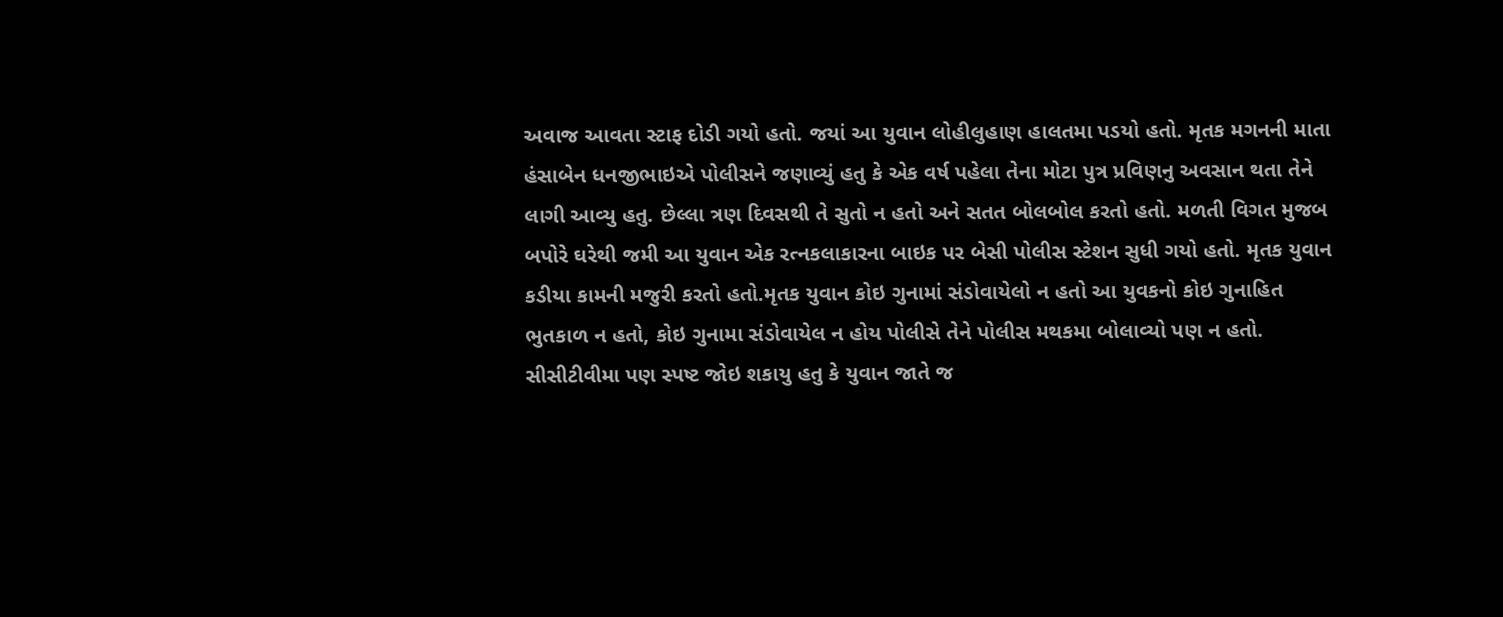અવાજ આવતા સ્ટાફ દોડી ગયો હતો. જયાં આ યુવાન લોહીલુહાણ હાલતમા પડયો હતો. મૃતક મગનની માતા હંસાબેન ધનજીભાઇએ પોલીસને જણાવ્યું હતુ કે એક વર્ષ પહેલા તેના મોટા પુત્ર પ્રવિણનુ અવસાન થતા તેને લાગી આવ્યુ હતુ. છેલ્લા ત્રણ દિવસથી તે સુતો ન હતો અને સતત બોલબોલ કરતો હતો. મળતી વિગત મુજબ બપોરે ઘરેથી જમી આ યુવાન એક રત્નકલાકારના બાઇક પર બેસી પોલીસ સ્ટેશન સુધી ગયો હતો. મૃતક યુવાન કડીયા કામની મજુરી કરતો હતો.મૃતક યુવાન કોઇ ગુનામાં સંડોવાયેલો ન હતો આ યુવકનો કોઇ ગુનાહિત ભુતકાળ ન હતો, કોઇ ગુનામા સંડોવાયેલ ન હોય પોલીસે તેને પોલીસ મથકમા બોલાવ્યો પણ ન હતો. સીસીટીવીમા પણ સ્પષ્ટ જોઇ શકાયુ હતુ કે યુવાન જાતે જ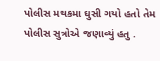પોલીસ મથકમા ઘુસી ગયો હતો તેમ પોલીસ સુત્રોએ જણાવ્યું હતુ .